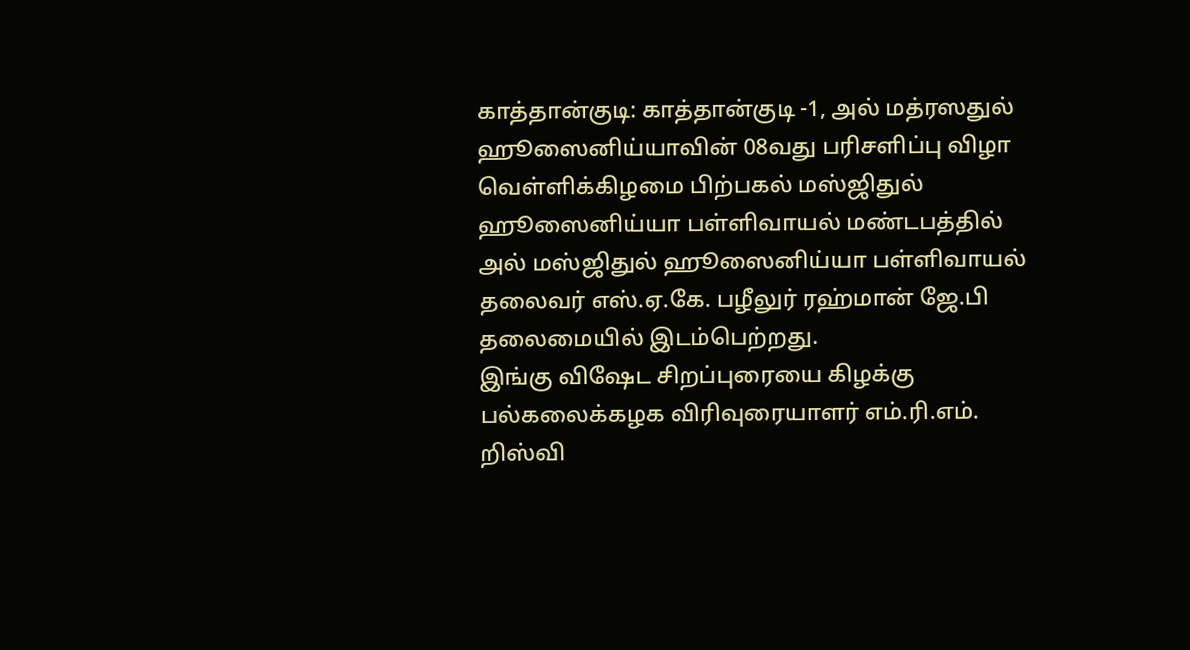காத்தான்குடி: காத்தான்குடி -1, அல் மத்ரஸதுல் ஹூஸைனிய்யாவின் 08வது பரிசளிப்பு விழா வெள்ளிக்கிழமை பிற்பகல் மஸ்ஜிதுல் ஹூஸைனிய்யா பள்ளிவாயல் மண்டபத்தில் அல் மஸ்ஜிதுல் ஹூஸைனிய்யா பள்ளிவாயல் தலைவர் எஸ்.ஏ.கே. பழீலுர் ரஹ்மான் ஜே.பி தலைமையில் இடம்பெற்றது.
இங்கு விஷேட சிறப்புரையை கிழக்கு பல்கலைக்கழக விரிவுரையாளர் எம்.ரி.எம். றிஸ்வி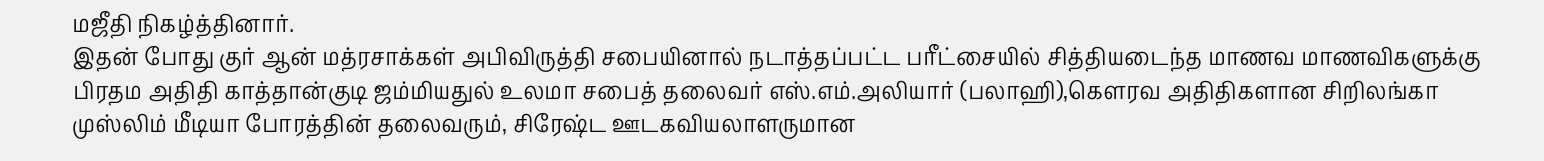மஜீதி நிகழ்த்தினார்.
இதன் போது குர் ஆன் மத்ரசாக்கள் அபிவிருத்தி சபையினால் நடாத்தப்பட்ட பரீட்சையில் சித்தியடைந்த மாணவ மாணவிகளுக்கு பிரதம அதிதி காத்தான்குடி ஜம்மியதுல் உலமா சபைத் தலைவர் எஸ்.எம்.அலியார் (பலாஹி),கௌரவ அதிதிகளான சிறிலங்கா முஸ்லிம் மீடியா போரத்தின் தலைவரும், சிரேஷ்ட ஊடகவியலாளருமான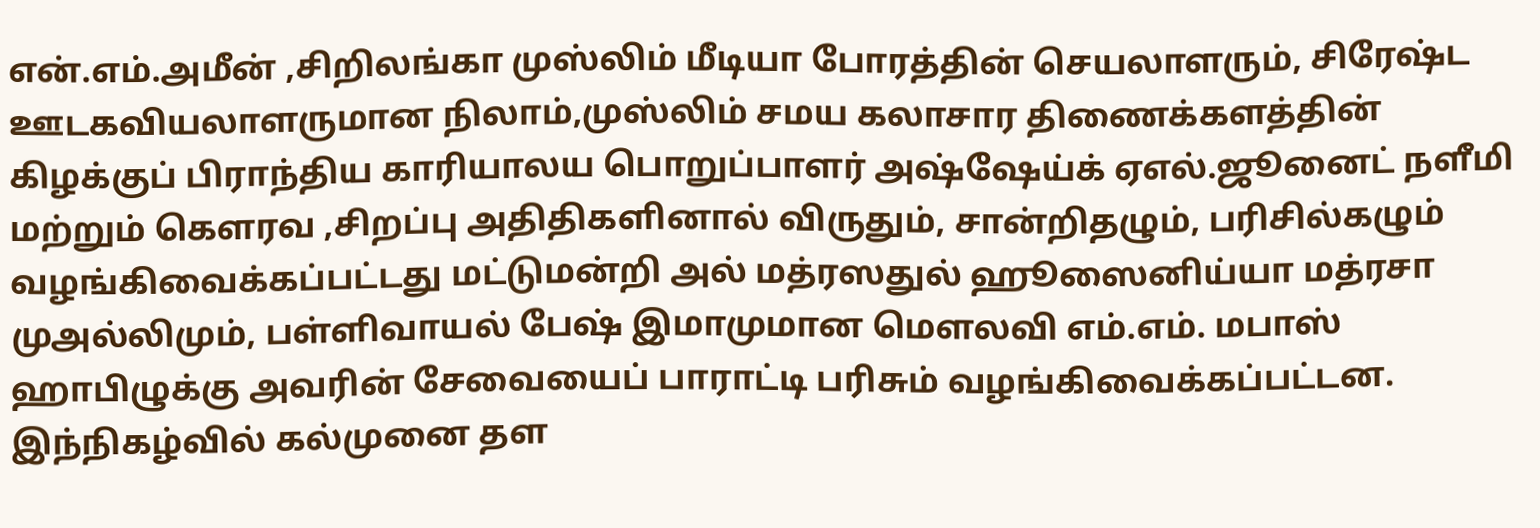என்.எம்.அமீன் ,சிறிலங்கா முஸ்லிம் மீடியா போரத்தின் செயலாளரும், சிரேஷ்ட ஊடகவியலாளருமான நிலாம்,முஸ்லிம் சமய கலாசார திணைக்களத்தின் கிழக்குப் பிராந்திய காரியாலய பொறுப்பாளர் அஷ்ஷேய்க் ஏஎல்.ஜூனைட் நளீமி மற்றும் கௌரவ ,சிறப்பு அதிதிகளினால் விருதும், சான்றிதழும், பரிசில்கழும் வழங்கிவைக்கப்பட்டது மட்டுமன்றி அல் மத்ரஸதுல் ஹூஸைனிய்யா மத்ரசா முஅல்லிமும், பள்ளிவாயல் பேஷ் இமாமுமான மௌலவி எம்.எம். மபாஸ் ஹாபிழுக்கு அவரின் சேவையைப் பாராட்டி பரிசும் வழங்கிவைக்கப்பட்டன.
இந்நிகழ்வில் கல்முனை தள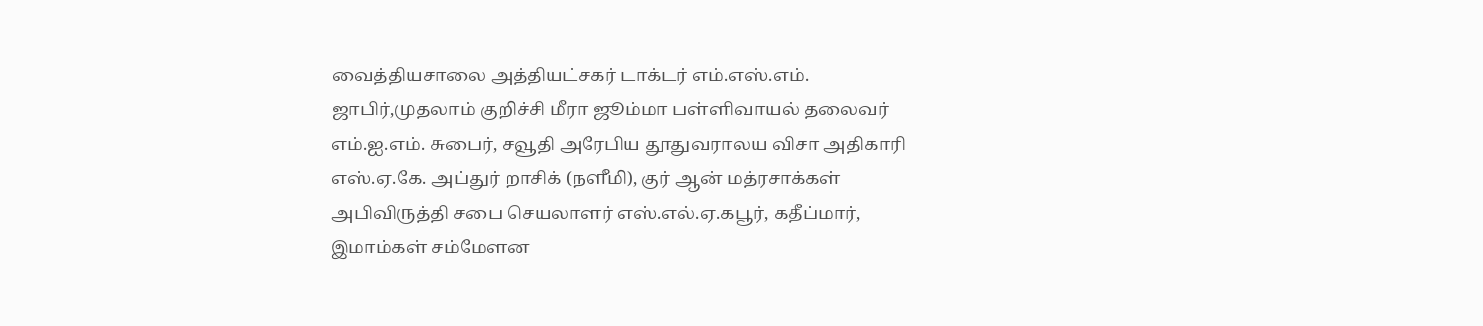வைத்தியசாலை அத்தியட்சகர் டாக்டர் எம்.எஸ்.எம். ஜாபிர்,முதலாம் குறிச்சி மீரா ஜூம்மா பள்ளிவாயல் தலைவர் எம்.ஐ.எம். சுபைர், சவூதி அரேபிய தூதுவராலய விசா அதிகாரி எஸ்.ஏ.கே. அப்துர் றாசிக் (நளீமி), குர் ஆன் மத்ரசாக்கள் அபிவிருத்தி சபை செயலாளர் எஸ்.எல்.ஏ.கபூர், கதீப்மார், இமாம்கள் சம்மேளன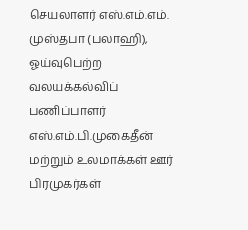செயலாளர் எஸ்.எம்.எம். முஸ்தபா (பலாஹி), ஓய்வுபெற்ற வலயக்கல்விப் பணிப்பாளர் எஸ்.எம்.பி.முகைதீன் மற்றும் உலமாக்கள் ஊர் பிரமுகர்கள்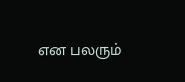என பலரும்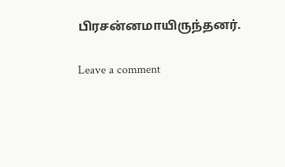பிரசன்னமாயிருந்தனர்.

Leave a comment